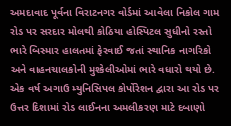અમદાવાદ પૂર્વના વિરાટનગર વોર્ડમાં આવેલા નિકોલ ગામ રોડ પર સરદાર મોલથી કોઠિયા હોસ્પિટલ સુધીનો રસ્તો ભારે બિસ્માર હાલતમાં ફેરવાઈ જતાં સ્થાનિક નાગરિકો અને વાહનચાલકોની મુશ્કેલીઓમાં ભારે વધારો થયો છે.
એક વર્ષ અગાઉ મ્યુનિસિપલ કોર્પોરેશન દ્વારા આ રોડ પર ઉત્તર દિશામાં રોડ લાઈનના અમલીકરણ માટે દબાણો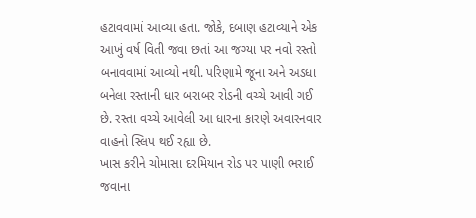હટાવવામાં આવ્યા હતા. જોકે, દબાણ હટાવ્યાને એક આખું વર્ષ વિતી જવા છતાં આ જગ્યા પર નવો રસ્તો બનાવવામાં આવ્યો નથી. પરિણામે જૂના અને અડધા બનેલા રસ્તાની ધાર બરાબર રોડની વચ્ચે આવી ગઈ છે. રસ્તા વચ્ચે આવેલી આ ધારના કારણે અવારનવાર વાહનો સ્લિપ થઈ રહ્યા છે.
ખાસ કરીને ચોમાસા દરમિયાન રોડ પર પાણી ભરાઈ જવાના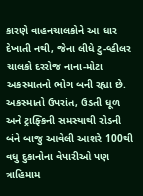કારણે વાહનચાલકોને આ ધાર દેખાતી નથી, જેના લીધે ટુ-વ્હીલર ચાલકો દરરોજ નાના-મોટા અકસ્માતનો ભોગ બની રહ્યા છે. અકસ્માતો ઉપરાંત, ઉડતી ધૂળ અને ટ્રાફ્કિની સમસ્યાથી રોડની બંને બાજુ આવેલી આશરે 100થી વધુ દુકાનોના વેપારીઓ પણ ત્રાહિમામ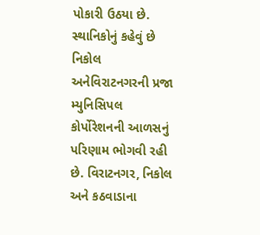પોકારી ઉઠયા છે.
સ્થાનિકોનું કહેવું છે નિકોલ અનેવિરાટનગરની પ્રજા મ્યુનિસિપલ કોર્પોરેશનની આળસનું પરિણામ ભોગવી રહી છે. વિરાટનગર, નિકોલ અને કઠવાડાના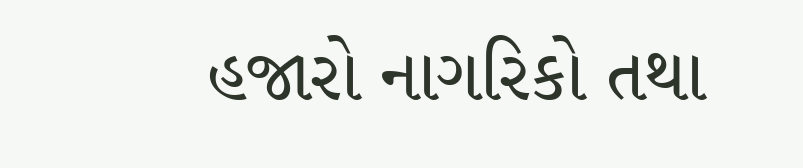હજારો નાગરિકો તથા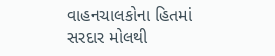વાહનચાલકોના હિતમાં સરદાર મોલથી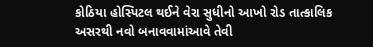કોઠિયા હોસ્પિટલ થઈને વેરા સુધીનો આખો રોડ તાત્કાલિક અસરથી નવો બનાવવામાંઆવે તેવી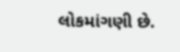લોકમાંગણી છે.